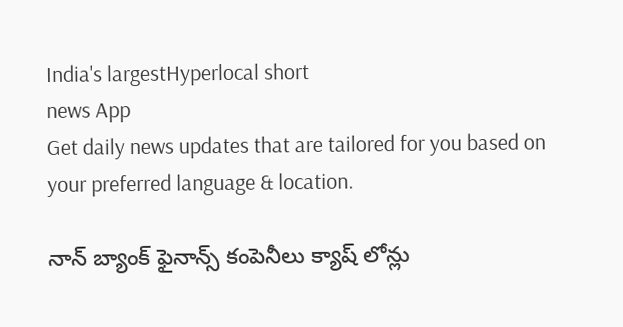India's largestHyperlocal short
news App
Get daily news updates that are tailored for you based on your preferred language & location.

నాన్ బ్యాంక్ ఫైనాన్స్ కంపెనీలు క్యాష్ లోన్లు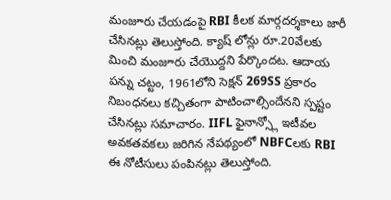మంజూరు చేయడంపై RBI కీలక మార్గదర్శకాలు జారీ చేసినట్లు తెలుస్తోంది. క్యాష్ లోన్లు రూ.20వేలకు మించి మంజూరు చేయొద్దని పేర్కొందట. ఆదాయ పన్ను చట్టం, 1961లోని సెక్షన్ 269SS ప్రకారం నిబంధనలు కచ్చితంగా పాటించాల్సిందేనని స్పష్టం చేసినట్లు సమాచారం. IIFL ఫైనాన్స్లో ఇటీవల అవకతవకలు జరిగిన నేపథ్యంలో NBFCలకు RBI ఈ నోటీసులు పంపినట్లు తెలుస్తోంది.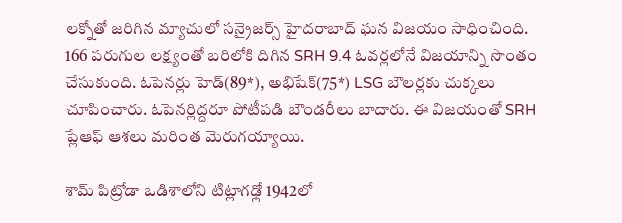లక్నోతో జరిగిన మ్యాచులో సన్రైజర్స్ హైదరాబాద్ ఘన విజయం సాధించింది. 166 పరుగుల లక్ష్యంతో బరిలోకి దిగిన SRH 9.4 ఓవర్లలోనే విజయాన్ని సొంతం చేసుకుంది. ఓపెనర్లు హెడ్(89*), అభిషేక్(75*) LSG బౌలర్లకు చుక్కలు చూపించారు. ఓపెనర్లిద్దరూ పోటీపడి బౌండరీలు బాదారు. ఈ విజయంతో SRH ప్లేఆఫ్ ఆశలు మరింత మెరుగయ్యాయి.

శామ్ పిట్రోడా ఒడిశాలోని టిట్లాగఢ్లో 1942లో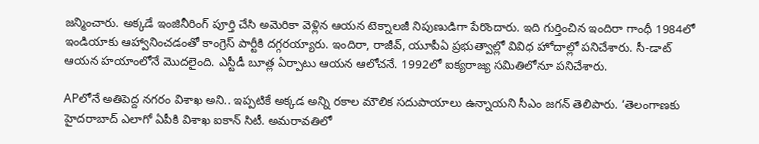జన్మించారు. అక్కడే ఇంజినీరింగ్ పూర్తి చేసి అమెరికా వెళ్లిన ఆయన టెక్నాలజీ నిపుణుడిగా పేరొందారు. ఇది గుర్తించిన ఇందిరా గాంధీ 1984లో ఇండియాకు ఆహ్వానించడంతో కాంగ్రెస్ పార్టీకి దగ్గరయ్యారు. ఇందిరా, రాజీవ్, యూపీఏ ప్రభుత్వాల్లో వివిధ హోదాల్లో పనిచేశారు. సీ-డాట్ ఆయన హయాంలోనే మొదలైంది. ఎస్టీడీ బూత్ల ఏర్పాటు ఆయన ఆలోచనే. 1992లో ఐక్యరాజ్య సమితిలోనూ పనిచేశారు.

APలోనే అతిపెద్ద నగరం విశాఖ అని.. ఇప్పటికే అక్కడ అన్ని రకాల మౌలిక సదుపాయాలు ఉన్నాయని సీఎం జగన్ తెలిపారు. ‘తెలంగాణకు హైదరాబాద్ ఎలాగో ఏపీకి విశాఖ ఐకాన్ సిటీ. అమరావతిలో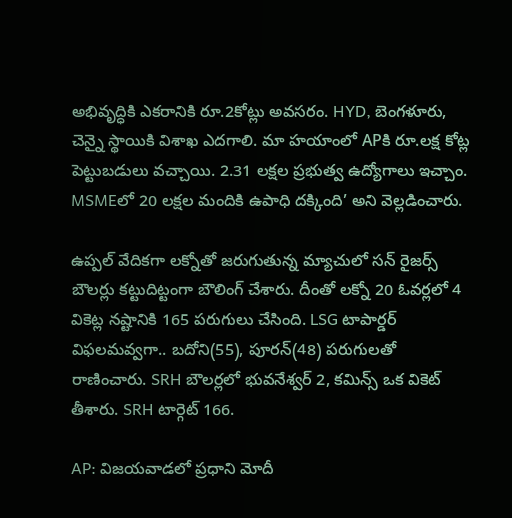అభివృద్ధికి ఎకరానికి రూ.2కోట్లు అవసరం. HYD, బెంగళూరు, చెన్నై స్థాయికి విశాఖ ఎదగాలి. మా హయాంలో APకి రూ.లక్ష కోట్ల పెట్టుబడులు వచ్చాయి. 2.31 లక్షల ప్రభుత్వ ఉద్యోగాలు ఇచ్చాం. MSMEలో 20 లక్షల మందికి ఉపాధి దక్కింది’ అని వెల్లడించారు.

ఉప్పల్ వేదికగా లక్నోతో జరుగుతున్న మ్యాచులో సన్ రైజర్స్ బౌలర్లు కట్టుదిట్టంగా బౌలింగ్ చేశారు. దీంతో లక్నో 20 ఓవర్లలో 4 వికెట్ల నష్టానికి 165 పరుగులు చేసింది. LSG టాపార్డర్ విఫలమవ్వగా.. బదోని(55), పూరన్(48) పరుగులతో రాణించారు. SRH బౌలర్లలో భువనేశ్వర్ 2, కమిన్స్ ఒక వికెట్ తీశారు. SRH టార్గెట్ 166.

AP: విజయవాడలో ప్రధాని మోదీ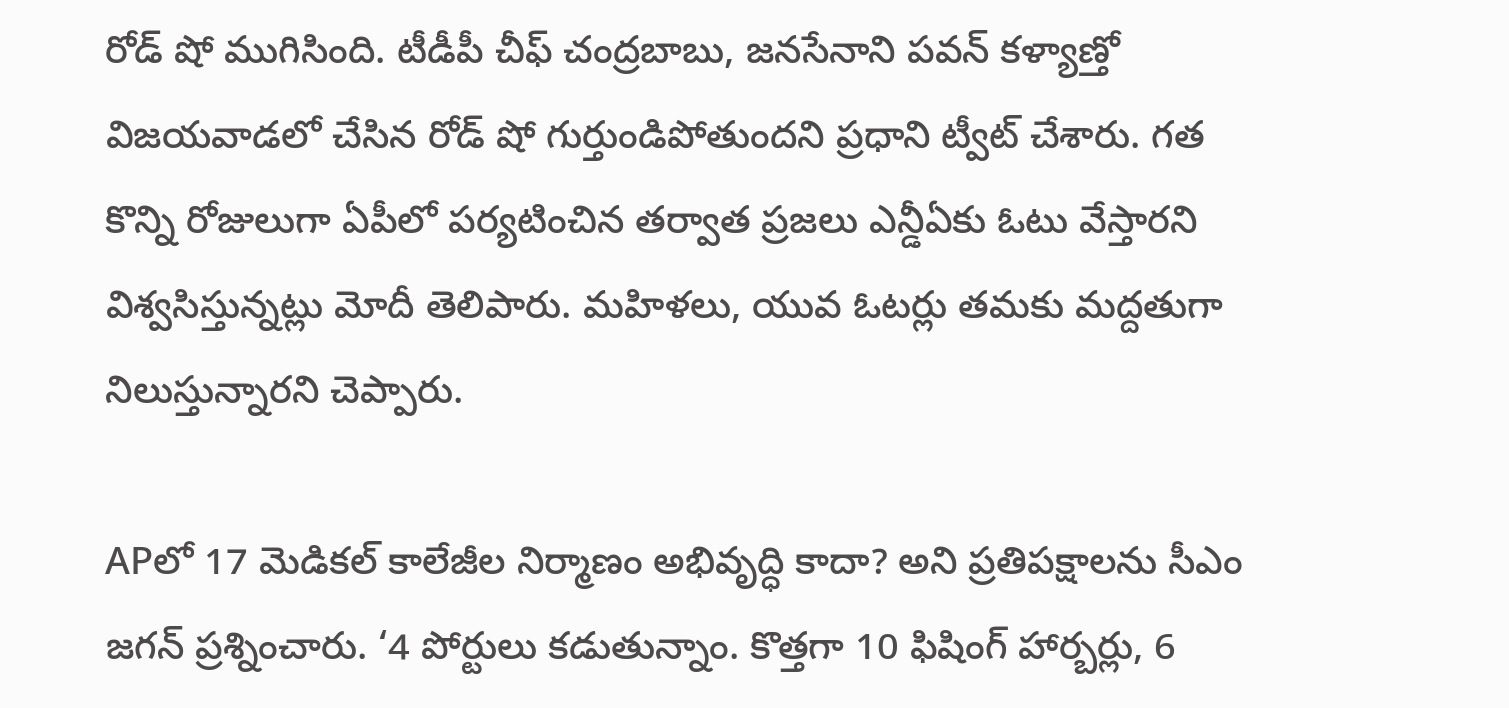రోడ్ షో ముగిసింది. టీడీపీ చీఫ్ చంద్రబాబు, జనసేనాని పవన్ కళ్యాణ్తో విజయవాడలో చేసిన రోడ్ షో గుర్తుండిపోతుందని ప్రధాని ట్వీట్ చేశారు. గత కొన్ని రోజులుగా ఏపీలో పర్యటించిన తర్వాత ప్రజలు ఎన్డీఏకు ఓటు వేస్తారని విశ్వసిస్తున్నట్లు మోదీ తెలిపారు. మహిళలు, యువ ఓటర్లు తమకు మద్దతుగా నిలుస్తున్నారని చెప్పారు.

APలో 17 మెడికల్ కాలేజీల నిర్మాణం అభివృద్ధి కాదా? అని ప్రతిపక్షాలను సీఎం జగన్ ప్రశ్నించారు. ‘4 పోర్టులు కడుతున్నాం. కొత్తగా 10 ఫిషింగ్ హార్బర్లు, 6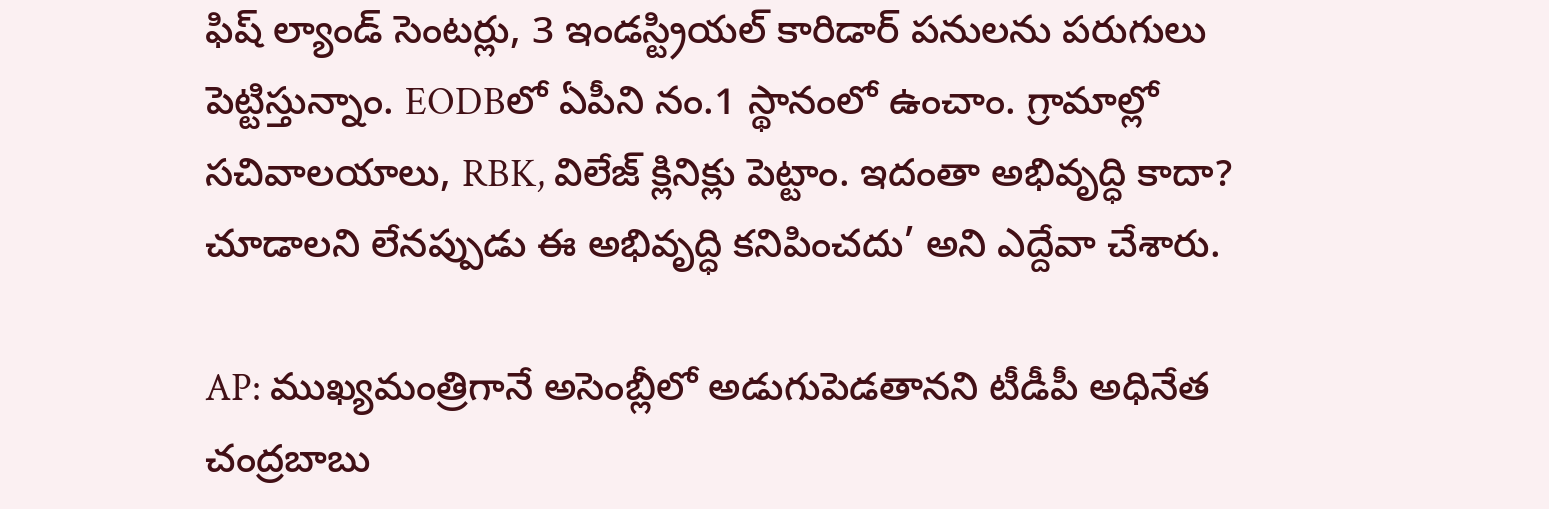ఫిష్ ల్యాండ్ సెంటర్లు, 3 ఇండస్ట్రియల్ కారిడార్ పనులను పరుగులు పెట్టిస్తున్నాం. EODBలో ఏపీని నం.1 స్థానంలో ఉంచాం. గ్రామాల్లో సచివాలయాలు, RBK, విలేజ్ క్లినిక్లు పెట్టాం. ఇదంతా అభివృద్ధి కాదా? చూడాలని లేనప్పుడు ఈ అభివృద్ధి కనిపించదు’ అని ఎద్దేవా చేశారు.

AP: ముఖ్యమంత్రిగానే అసెంబ్లీలో అడుగుపెడతానని టీడీపీ అధినేత చంద్రబాబు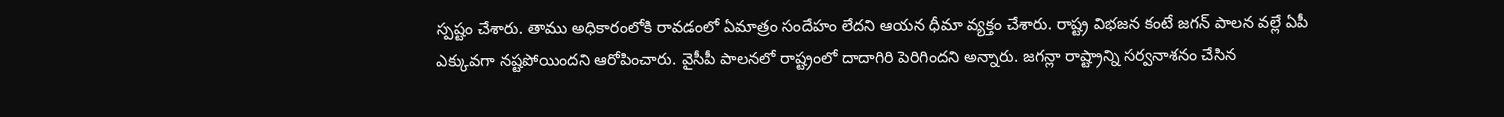స్పష్టం చేశారు. తాము అధికారంలోకి రావడంలో ఏమాత్రం సందేహం లేదని ఆయన ధీమా వ్యక్తం చేశారు. రాష్ట్ర విభజన కంటే జగన్ పాలన వల్లే ఏపీ ఎక్కువగా నష్టపోయిందని ఆరోపించారు. వైసీపీ పాలనలో రాష్ట్రంలో దాదాగిరి పెరిగిందని అన్నారు. జగన్లా రాష్ట్రాన్ని సర్వనాశనం చేసిన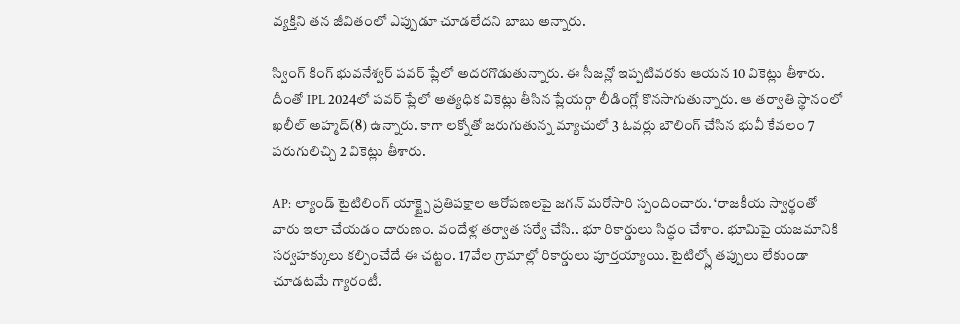వ్యక్తిని తన జీవితంలో ఎప్పుడూ చూడలేదని బాబు అన్నారు.

స్వింగ్ కింగ్ భువనేశ్వర్ పవర్ ప్లేలో అదరగొడుతున్నారు. ఈ సీజన్లో ఇప్పటివరకు ఆయన 10 వికెట్లు తీశారు. దీంతో IPL 2024లో పవర్ ప్లేలో అత్యధిక వికెట్లు తీసిన ప్లేయర్గా లీడింగ్లో కొనసాగుతున్నారు. ఆ తర్వాతి స్థానంలో ఖలీల్ అహ్మద్(8) ఉన్నారు. కాగా లక్నోతో జరుగుతున్న మ్యాచులో 3 ఓవర్లు బౌలింగ్ చేసిన భువీ కేవలం 7 పరుగులిచ్చి 2 వికెట్లు తీశారు.

AP: ల్యాండ్ టైటిలింగ్ యాక్ట్పై ప్రతిపక్షాల ఆరోపణలపై జగన్ మరోసారి స్పందించారు. ‘రాజకీయ స్వార్థంతో వారు ఇలా చేయడం దారుణం. వందేళ్ల తర్వాత సర్వే చేసి.. భూ రికార్డులు సిద్ధం చేశాం. భూమిపై యజమానికి సర్వహక్కులు కల్పించేదే ఈ చట్టం. 17వేల గ్రామాల్లో రికార్డులు పూర్తయ్యాయి. టైటిల్స్లో తప్పులు లేకుండా చూడటమే గ్యారంటీ.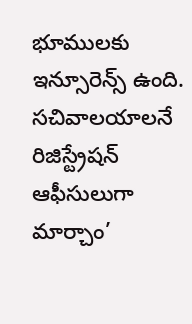భూములకు ఇన్సూరెన్స్ ఉంది. సచివాలయాలనే రిజిస్ట్రేషన్ ఆఫీసులుగా మార్చాం’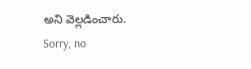అని వెల్లడించారు.
Sorry, no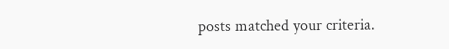posts matched your criteria.